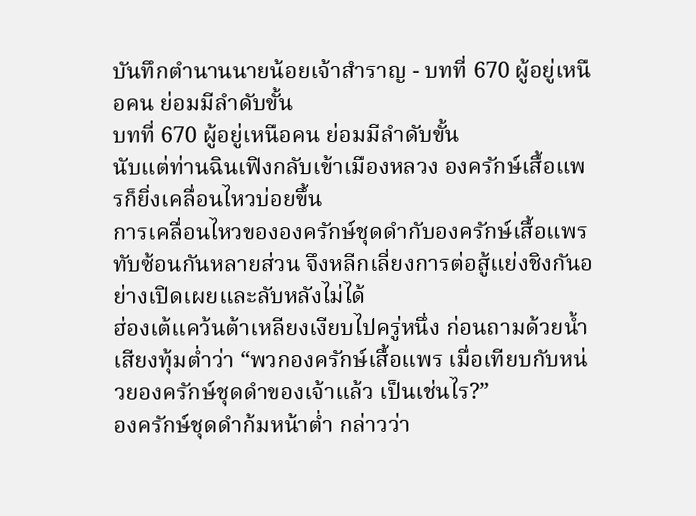บันทึกตำนานนายน้อยเจ้าสำราญ - บทที่ 670 ผู้อยู่เหนือคน ย่อมมีลำดับขั้น
บทที่ 670 ผู้อยู่เหนือคน ย่อมมีลำดับขั้น
นับแต่ท่านฉินเฟิงกลับเข้าเมืองหลวง องครักษ์เสื้อแพรก็ยิ่งเคลื่อนไหวบ่อยขึ้น
การเคลื่อนไหวขององครักษ์ชุดดำกับองครักษ์เสื้อแพรทับซ้อนกันหลายส่วน จึงหลีกเลี่ยงการต่อสู้แย่งชิงกันอย่างเปิดเผยและลับหลังไม่ได้
ฮ่องเต้แคว้นต้าเหลียงเงียบไปครู่หนึ่ง ก่อนถามด้วยน้ำเสียงทุ้มต่ำว่า “พวกองครักษ์เสื้อแพร เมื่อเทียบกับหน่วยองครักษ์ชุดดำของเจ้าแล้ว เป็นเช่นไร?”
องครักษ์ชุดดำก้มหน้าต่ำ กล่าวว่า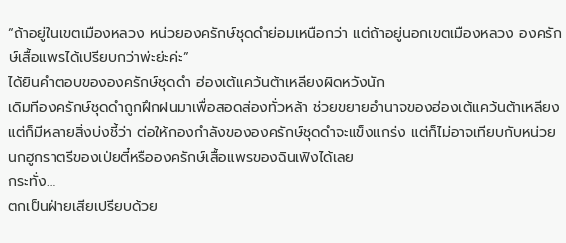“ถ้าอยู่ในเขตเมืองหลวง หน่วยองครักษ์ชุดดำย่อมเหนือกว่า แต่ถ้าอยู่นอกเขตเมืองหลวง องครักษ์เสื้อแพรได้เปรียบกว่าพ่ะย่ะค่ะ”
ได้ยินคำตอบขององครักษ์ชุดดำ ฮ่องเต้แคว้นต้าเหลียงผิดหวังนัก
เดิมทีองครักษ์ชุดดำถูกฝึกฝนมาเพื่อสอดส่องทั่วหล้า ช่วยขยายอำนาจของฮ่องเต้แคว้นต้าเหลียง
แต่ก็มีหลายสิ่งบ่งชี้ว่า ต่อให้กองกำลังขององครักษ์ชุดดำจะแข็งแกร่ง แต่ก็ไม่อาจเทียบกับหน่วยนกฮูกราตรีของเป่ยตี๋หรือองครักษ์เสื้อแพรของฉินเฟิงได้เลย
กระทั่ง…
ตกเป็นฝ่ายเสียเปรียบด้วย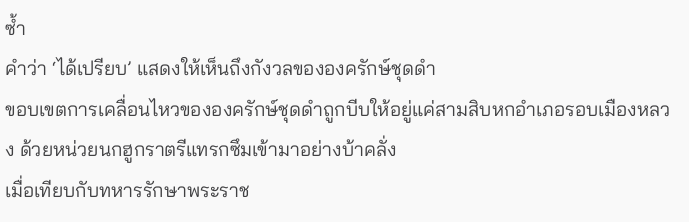ซ้ำ
คำว่า ‘ได้เปรียบ’ แสดงให้เห็นถึงกังวลขององครักษ์ชุดดำ
ขอบเขตการเคลื่อนไหวขององครักษ์ชุดดำถูกบีบให้อยู่แค่สามสิบหกอำเภอรอบเมืองหลวง ด้วยหน่วยนกฮูกราตรีแทรกซึมเข้ามาอย่างบ้าคลั่ง
เมื่อเทียบกับทหารรักษาพระราช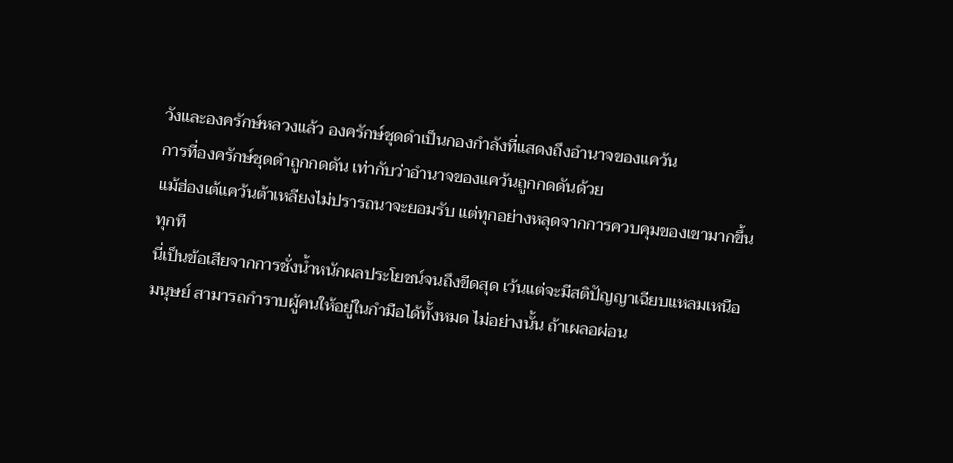วังและองครักษ์หลวงแล้ว องครักษ์ชุดดำเป็นกองกำลังที่แสดงถึงอำนาจของแคว้น
การที่องครักษ์ชุดดำถูกกดดัน เท่ากับว่าอำนาจของแคว้นถูกกดดันด้วย
แม้ฮ่องเต้แคว้นต้าเหลียงไม่ปรารถนาจะยอมรับ แต่ทุกอย่างหลุดจากการควบคุมของเขามากขึ้นทุกที
นี่เป็นข้อเสียจากการชั่งน้ำหนักผลประโยชน์จนถึงขีดสุด เว้นแต่จะมีสติปัญญาเฉียบแหลมเหนือมนุษย์ สามารถกำราบผู้คนให้อยู่ในกำมือได้ทั้งหมด ไม่อย่างนั้น ถ้าเผลอผ่อน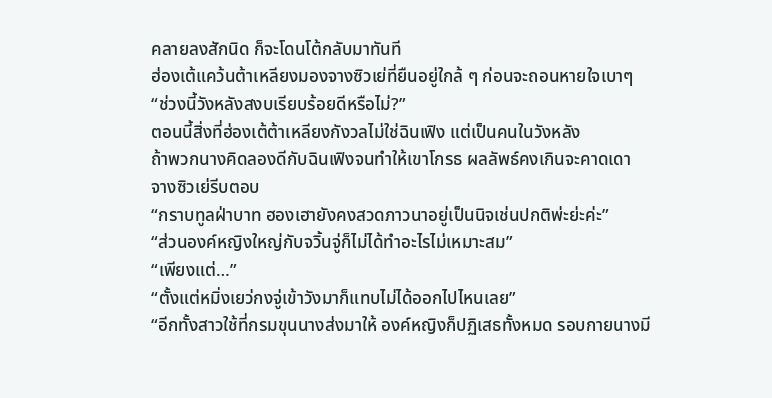คลายลงสักนิด ก็จะโดนโต้กลับมาทันที
ฮ่องเต้แคว้นต้าเหลียงมองจางซิวเย่ที่ยืนอยู่ใกล้ ๆ ก่อนจะถอนหายใจเบาๆ
“ช่วงนี้วังหลังสงบเรียบร้อยดีหรือไม่?”
ตอนนี้สิ่งที่ฮ่องเต้ต้าเหลียงกังวลไม่ใช่ฉินเฟิง แต่เป็นคนในวังหลัง
ถ้าพวกนางคิดลองดีกับฉินเฟิงจนทำให้เขาโกรธ ผลลัพธ์คงเกินจะคาดเดา
จางซิวเย่รีบตอบ
“กราบทูลฝ่าบาท ฮองเฮายังคงสวดภาวนาอยู่เป็นนิจเช่นปกติพ่ะย่ะค่ะ”
“ส่วนองค์หญิงใหญ่กับจวิ้นจู่ก็ไม่ได้ทำอะไรไม่เหมาะสม”
“เพียงแต่…”
“ตั้งแต่หมิ่งเยว่กงจู่เข้าวังมาก็แทบไม่ได้ออกไปไหนเลย”
“อีกทั้งสาวใช้ที่กรมขุนนางส่งมาให้ องค์หญิงก็ปฏิเสธทั้งหมด รอบกายนางมี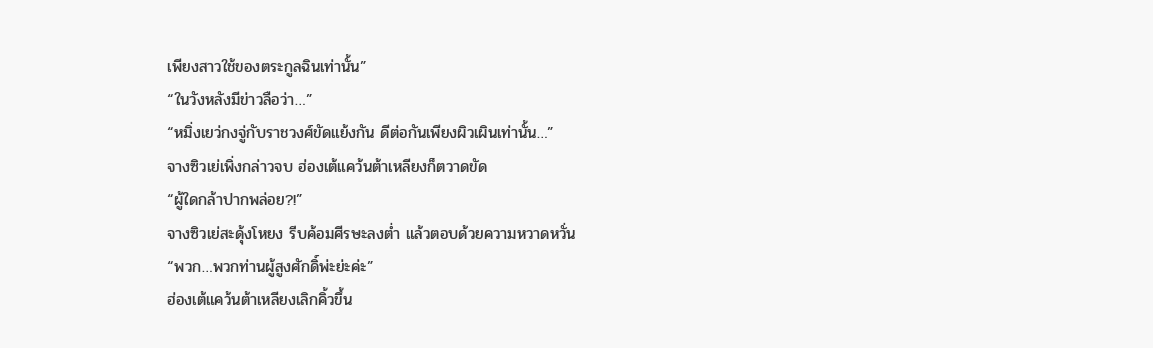เพียงสาวใช้ของตระกูลฉินเท่านั้น”
“ในวังหลังมีข่าวลือว่า…”
“หมิ่งเยว่กงจู่กับราชวงศ์ขัดแย้งกัน ดีต่อกันเพียงผิวเผินเท่านั้น…”
จางซิวเย่เพิ่งกล่าวจบ ฮ่องเต้แคว้นต้าเหลียงก็ตวาดขัด
“ผู้ใดกล้าปากพล่อย?!”
จางซิวเย่สะดุ้งโหยง รีบค้อมศีรษะลงต่ำ แล้วตอบด้วยความหวาดหวั่น
“พวก…พวกท่านผู้สูงศักดิ์พ่ะย่ะค่ะ”
ฮ่องเต้แคว้นต้าเหลียงเลิกคิ้วขึ้น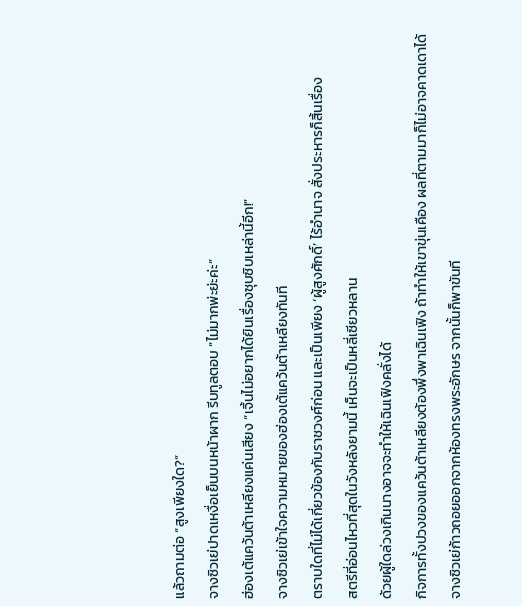แล้วถามต่อ “สูงเพียงใด?”
จางซิวเย่ปาดเหงื่อเย็นบนหน้าผาก รีบทูลตอบ “ไม่มากพ่ะย่ะค่ะ”
ฮ่องเต้แคว้นต้าเหลียงแค่นเสียง “เจิ้นไม่อยากได้ยินเรื่องซุบซิบเหล่านี้อีก!”
จางซิวเย่เข้าใจความหมายของฮ่องเต้แคว้นต้าเหลียงทันที
ตราบใดที่ไม่ได้เกี่ยวข้องกับราชวงศ์ก่อน และเป็นเพียง ‘ผู้สูงศักดิ์’ ไร้อำนาจ สั่งประหารก็สิ้นเรื่อง
สตรีที่อ่อนไหวที่สุดในวังหลังยามนี้ เห็นจะเป็นหลี่เซียวหลาน
ด้วยผู้ใดล่วงเกินนางอาจจะทำให้เฉินเฟิงคลั่งได้
กิจการทั้งปวงของแคว้นต้าเหลียงต้องพึ่งพาเฉินเฟิง ถ้าทำให้เขาขุ่นเคือง ผลที่ตามมาก็ไม่อาจคาดเดาได้
จางซิวเย่ก้าวถอยออกจากห้องทรงพระอักษร จากนั้นก็พาขันที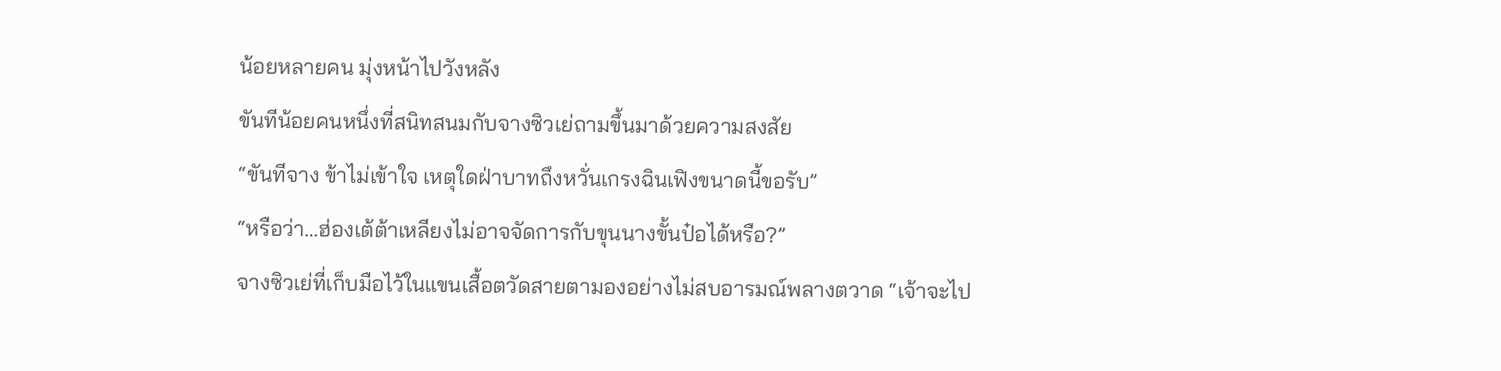น้อยหลายคน มุ่งหน้าไปวังหลัง
ขันทีน้อยคนหนึ่งที่สนิทสนมกับจางซิวเย่ถามขึ้นมาด้วยความสงสัย
“ขันทีจาง ข้าไม่เข้าใจ เหตุใดฝ่าบาทถึงหวั่นเกรงฉินเฟิงขนาดนี้ขอรับ”
“หรือว่า…ฮ่องเต้ต้าเหลียงไม่อาจจัดการกับขุนนางขั้นป๋อได้หรือ?”
จางซิวเย่ที่เก็บมือไว้ในแขนเสื้อตวัดสายตามองอย่างไม่สบอารมณ์พลางตวาด “เจ้าจะไป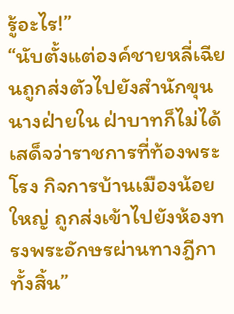รู้อะไร!”
“นับตั้งแต่องค์ชายหลี่เฉียนถูกส่งตัวไปยังสำนักขุนนางฝ่ายใน ฝ่าบาทก็ไม่ได้เสด็จว่าราชการที่ท้องพระโรง กิจการบ้านเมืองน้อยใหญ่ ถูกส่งเข้าไปยังห้องทรงพระอักษรผ่านทางฎีกาทั้งสิ้น”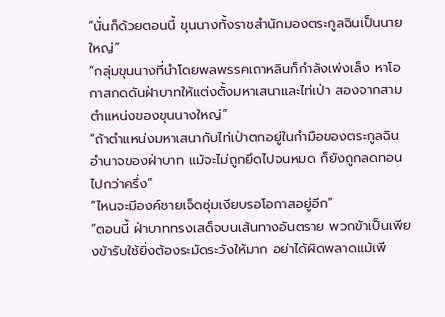“นั่นก็ด้วยตอนนี้ ขุนนางทั้งราชสำนักมองตระกูลฉินเป็นนายใหญ่”
“กลุ่มขุนนางที่นำโดยพลพรรคเถาหลินก็กำลังเพ่งเล็ง หาโอกาสกดดันฝ่าบาทให้แต่งตั้งมหาเสนาและไท่เป่า สองจากสามตำแหน่งของขุนนางใหญ่”
“ถ้าตำแหน่งมหาเสนากับไท่เป่าตกอยู่ในกำมือของตระกูลฉิน อำนาจของฝ่าบาท แม้จะไม่ถูกยึดไปจนหมด ก็ยังถูกลดทอนไปกว่าครึ่ง”
“ไหนจะมีองค์ชายเจ็ดซุ่มเงียบรอโอกาสอยู่อีก”
“ตอนนี้ ฝ่าบาททรงเสด็จบนเส้นทางอันตราย พวกข้าเป็นเพียงข้ารับใช้ยิ่งต้องระมัดระวังให้มาก อย่าได้ผิดพลาดแม้เพี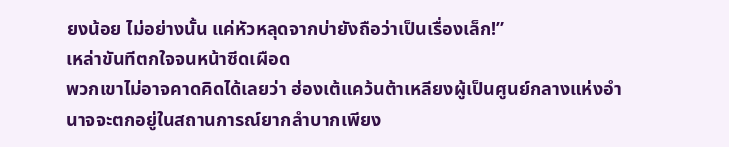ยงน้อย ไม่อย่างนั้น แค่หัวหลุดจากบ่ายังถือว่าเป็นเรื่องเล็ก!”
เหล่าขันทีตกใจจนหน้าซีดเผือด
พวกเขาไม่อาจคาดคิดได้เลยว่า ฮ่องเต้แคว้นต้าเหลียงผู้เป็นศูนย์กลางแห่งอำนาจจะตกอยู่ในสถานการณ์ยากลำบากเพียง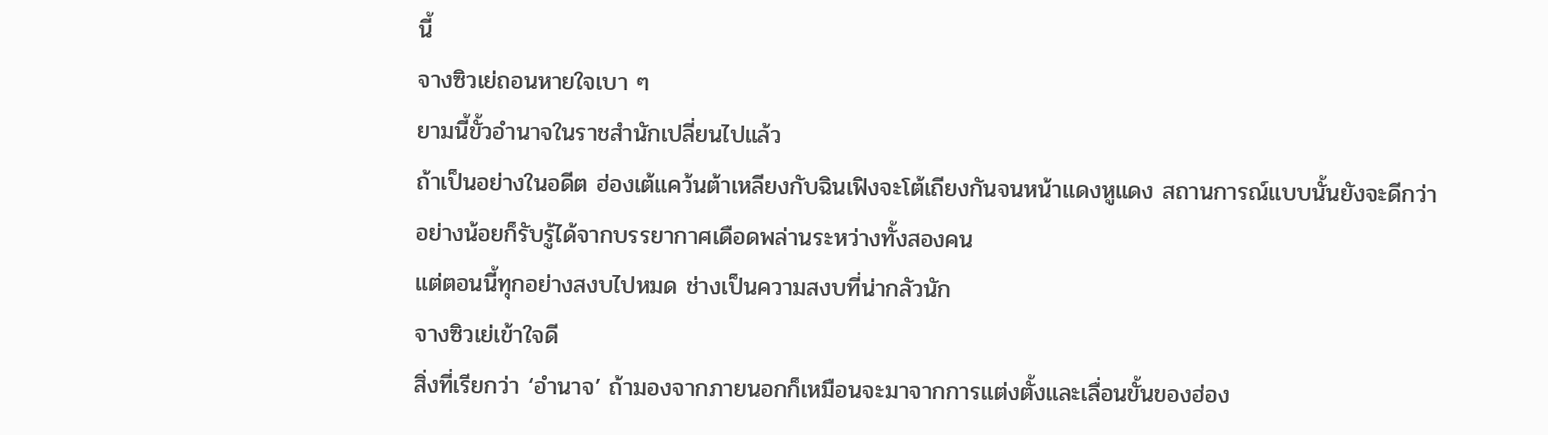นี้
จางซิวเย่ถอนหายใจเบา ๆ
ยามนี้ขั้วอำนาจในราชสำนักเปลี่ยนไปแล้ว
ถ้าเป็นอย่างในอดีต ฮ่องเต้แคว้นต้าเหลียงกับฉินเฟิงจะโต้เถียงกันจนหน้าแดงหูแดง สถานการณ์แบบนั้นยังจะดีกว่า
อย่างน้อยก็รับรู้ได้จากบรรยากาศเดือดพล่านระหว่างทั้งสองคน
แต่ตอนนี้ทุกอย่างสงบไปหมด ช่างเป็นความสงบที่น่ากลัวนัก
จางซิวเย่เข้าใจดี
สิ่งที่เรียกว่า ‘อำนาจ’ ถ้ามองจากภายนอกก็เหมือนจะมาจากการแต่งตั้งและเลื่อนขั้นของฮ่อง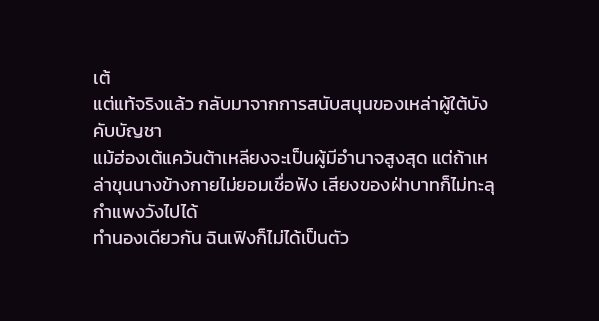เต้
แต่แท้จริงแล้ว กลับมาจากการสนับสนุนของเหล่าผู้ใต้บังคับบัญชา
แม้ฮ่องเต้แคว้นต้าเหลียงจะเป็นผู้มีอำนาจสูงสุด แต่ถ้าเหล่าขุนนางข้างกายไม่ยอมเชื่อฟัง เสียงของฝ่าบาทก็ไม่ทะลุกำแพงวังไปได้
ทำนองเดียวกัน ฉินเฟิงก็ไม่ได้เป็นตัว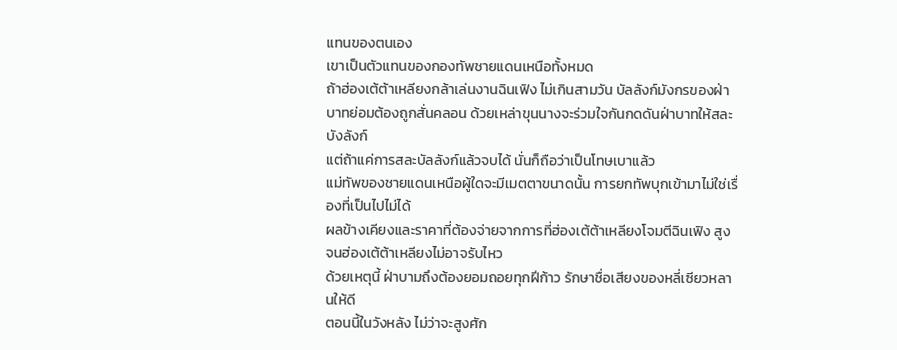แทนของตนเอง
เขาเป็นตัวแทนของกองทัพชายแดนเหนือทั้งหมด
ถ้าฮ่องเต้ต้าเหลียงกล้าเล่นงานฉินเฟิง ไม่เกินสามวัน บัลลังก์มังกรของฝ่าบาทย่อมต้องถูกสั่นคลอน ด้วยเหล่าขุนนางจะร่วมใจกันกดดันฝ่าบาทให้สละบังลังก์
แต่ถ้าแค่การสละบัลลังก์แล้วจบได้ นั่นก็ถือว่าเป็นโทษเบาแล้ว
แม่ทัพของชายแดนเหนือผู้ใดจะมีเมตตาขนาดนั้น การยกทัพบุกเข้ามาไม่ใช่เรื่องที่เป็นไปไม่ได้
ผลข้างเคียงและราคาที่ต้องจ่ายจากการที่ฮ่องเต้ต้าเหลียงโจมตีฉินเฟิง สูงจนฮ่องเต้ต้าเหลียงไม่อาจรับไหว
ด้วยเหตุนี้ ฝ่าบามถึงต้องยอมถอยทุกฝีก้าว รักษาชื่อเสียงของหลี่เซียวหลานให้ดี
ตอนนี้ในวังหลัง ไม่ว่าจะสูงศัก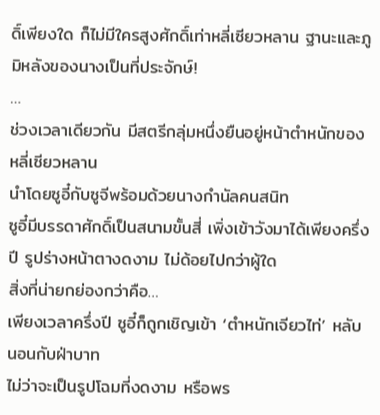ดิ์เพียงใด ก็ไม่มีใครสูงศักดิ์เท่าหลี่เซียวหลาน ฐานะและภูมิหลังของนางเป็นที่ประจักษ์!
…
ช่วงเวลาเดียวกัน มีสตรีกลุ่มหนึ่งยืนอยู่หน้าตำหนักของหลี่เซียวหลาน
นำโดยซูอี๋กับซูจีพร้อมด้วยนางกำนัลคนสนิท
ซูอี๋มีบรรดาศักดิ์เป็นสนามขั้นสี่ เพิ่งเข้าวังมาได้เพียงครึ่งปี รูปร่างหน้าตางดงาม ไม่ด้อยไปกว่าผู้ใด
สิ่งที่น่ายกย่องกว่าคือ…
เพียงเวลาครึ่งปี ซูอี๋ก็ถูกเชิญเข้า ‘ตำหนักเจียวไท่’ หลับนอนกับฝ่าบาท
ไม่ว่าจะเป็นรูปโฉมที่งดงาม หรือพร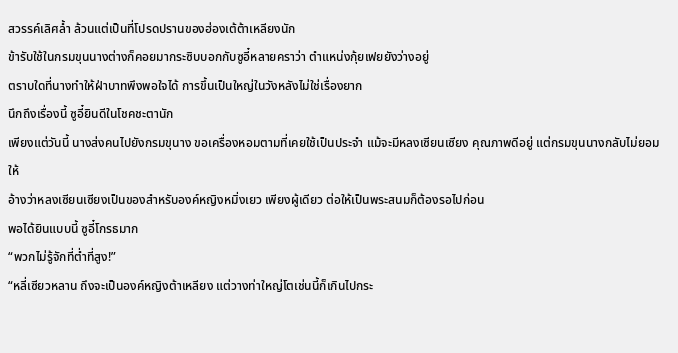สวรรค์เลิศล้ำ ล้วนแต่เป็นที่โปรดปรานของฮ่องเต้ต้าเหลียงนัก
ข้ารับใช้ในกรมขุนนางต่างก็คอยมากระซิบบอกกับซูอี๋หลายคราว่า ตำแหน่งกุ้ยเฟยยังว่างอยู่
ตราบใดที่นางทำให้ฝ่าบาทพึงพอใจได้ การขึ้นเป็นใหญ่ในวังหลังไม่ใช่เรื่องยาก
นึกถึงเรื่องนี้ ซูอี๋ยินดีในโชคชะตานัก
เพียงแต่วันนี้ นางส่งคนไปยังกรมขุนาง ขอเครื่องหอมตามที่เคยใช้เป็นประจำ แม้จะมีหลงเซียนเซียง คุณภาพดีอยู่ แต่กรมขุนนางกลับไม่ยอมให้
อ้างว่าหลงเซียนเซียงเป็นของสำหรับองค์หญิงหมิ่งเยว เพียงผู้เดียว ต่อให้เป็นพระสนมก็ต้องรอไปก่อน
พอได้ยินแบบนี้ ซูอี๋โกรธมาก
“พวกไม่รู้จักที่ต่ำที่สูง!”
“หลี่เซียวหลาน ถึงจะเป็นองค์หญิงต้าเหลียง แต่วางท่าใหญ่โตเช่นนี้ก็เกินไปกระ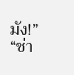มัง!”
“ช่า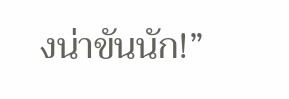งน่าขันนัก!”